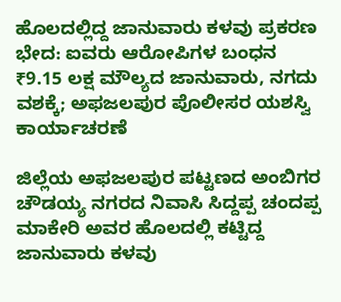ಹೊಲದಲ್ಲಿದ್ದ ಜಾನುವಾರು ಕಳವು ಪ್ರಕರಣ ಭೇದ: ಐವರು ಆರೋಪಿಗಳ ಬಂಧನ
₹9.15 ಲಕ್ಷ ಮೌಲ್ಯದ ಜಾನುವಾರು, ನಗದು ವಶಕ್ಕೆ; ಅಫಜಲಪುರ ಪೊಲೀಸರ ಯಶಸ್ವಿ ಕಾರ್ಯಾಚರಣೆ

ಜಿಲ್ಲೆಯ ಅಫಜಲಪುರ ಪಟ್ಟಣದ ಅಂಬಿಗರ ಚೌಡಯ್ಯ ನಗರದ ನಿವಾಸಿ ಸಿದ್ದಪ್ಪ ಚಂದಪ್ಪ ಮಾಕೇರಿ ಅವರ ಹೊಲದಲ್ಲಿ ಕಟ್ಟಿದ್ದ ಜಾನುವಾರು ಕಳವು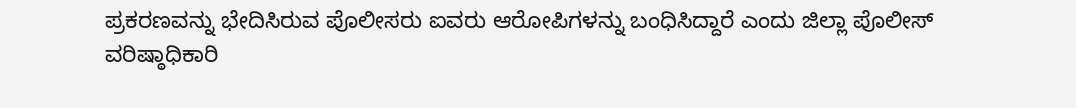ಪ್ರಕರಣವನ್ನು ಭೇದಿಸಿರುವ ಪೊಲೀಸರು ಐವರು ಆರೋಪಿಗಳನ್ನು ಬಂಧಿಸಿದ್ದಾರೆ ಎಂದು ಜಿಲ್ಲಾ ಪೊಲೀಸ್ ವರಿಷ್ಠಾಧಿಕಾರಿ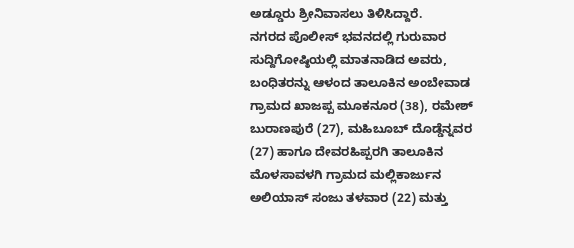ಅಡ್ಡೂರು ಶ್ರೀನಿವಾಸಲು ತಿಳಿಸಿದ್ದಾರೆ.
ನಗರದ ಪೊಲೀಸ್ ಭವನದಲ್ಲಿ ಗುರುವಾರ ಸುದ್ದಿಗೋಷ್ಠಿಯಲ್ಲಿ ಮಾತನಾಡಿದ ಅವರು, ಬಂಧಿತರನ್ನು ಆಳಂದ ತಾಲೂಕಿನ ಅಂಬೇವಾಡ ಗ್ರಾಮದ ಖಾಜಪ್ಪ ಮೂಕನೂರ (38), ರಮೇಶ್ ಬುರಾಣಪುರೆ (27), ಮಹಿಬೂಬ್ ದೊಡ್ಡೆನ್ನವರ (27) ಹಾಗೂ ದೇವರಹಿಪ್ಪರಗಿ ತಾಲೂಕಿನ ಮೊಳಸಾವಳಗಿ ಗ್ರಾಮದ ಮಲ್ಲಿಕಾರ್ಜುನ ಅಲಿಯಾಸ್ ಸಂಜು ತಳವಾರ (22) ಮತ್ತು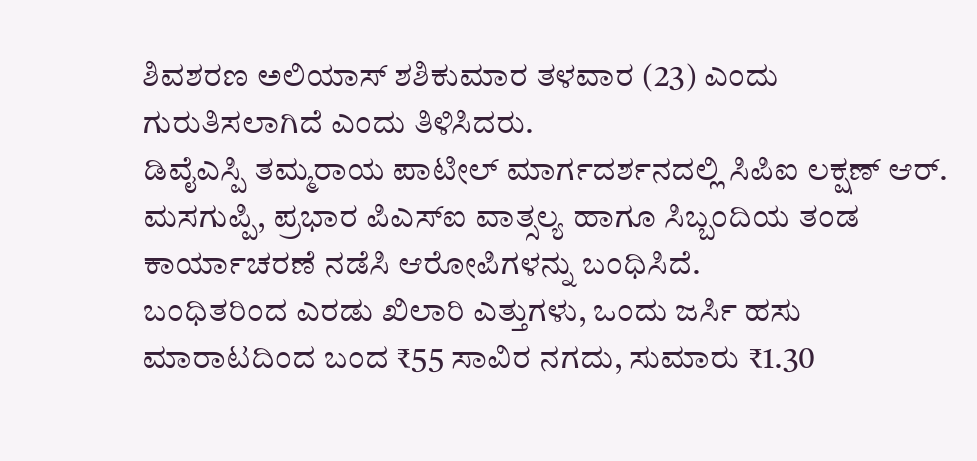ಶಿವಶರಣ ಅಲಿಯಾಸ್ ಶಶಿಕುಮಾರ ತಳವಾರ (23) ಎಂದು ಗುರುತಿಸಲಾಗಿದೆ ಎಂದು ತಿಳಿಸಿದರು.
ಡಿವೈಎಸ್ಪಿ ತಮ್ಮರಾಯ ಪಾಟೀಲ್ ಮಾರ್ಗದರ್ಶನದಲ್ಲಿ ಸಿಪಿಐ ಲಕ್ಷಣ್ ಆರ್. ಮಸಗುಪ್ಪಿ, ಪ್ರಭಾರ ಪಿಎಸ್ಐ ವಾತ್ಸಲ್ಯ ಹಾಗೂ ಸಿಬ್ಬಂದಿಯ ತಂಡ ಕಾರ್ಯಾಚರಣೆ ನಡೆಸಿ ಆರೋಪಿಗಳನ್ನು ಬಂಧಿಸಿದೆ.
ಬಂಧಿತರಿಂದ ಎರಡು ಖಿಲಾರಿ ಎತ್ತುಗಳು, ಒಂದು ಜರ್ಸಿ ಹಸು ಮಾರಾಟದಿಂದ ಬಂದ ₹55 ಸಾವಿರ ನಗದು, ಸುಮಾರು ₹1.30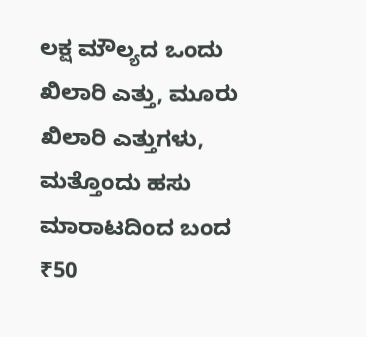ಲಕ್ಷ ಮೌಲ್ಯದ ಒಂದು ಖಿಲಾರಿ ಎತ್ತು, ಮೂರು ಖಿಲಾರಿ ಎತ್ತುಗಳು, ಮತ್ತೊಂದು ಹಸು ಮಾರಾಟದಿಂದ ಬಂದ ₹50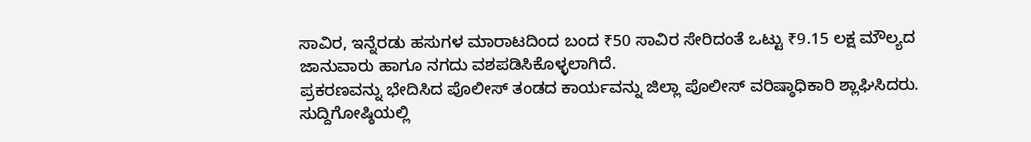ಸಾವಿರ, ಇನ್ನೆರಡು ಹಸುಗಳ ಮಾರಾಟದಿಂದ ಬಂದ ₹50 ಸಾವಿರ ಸೇರಿದಂತೆ ಒಟ್ಟು ₹9.15 ಲಕ್ಷ ಮೌಲ್ಯದ ಜಾನುವಾರು ಹಾಗೂ ನಗದು ವಶಪಡಿಸಿಕೊಳ್ಳಲಾಗಿದೆ.
ಪ್ರಕರಣವನ್ನು ಭೇದಿಸಿದ ಪೊಲೀಸ್ ತಂಡದ ಕಾರ್ಯವನ್ನು ಜಿಲ್ಲಾ ಪೊಲೀಸ್ ವರಿಷ್ಠಾಧಿಕಾರಿ ಶ್ಲಾಘಿಸಿದರು. ಸುದ್ದಿಗೋಷ್ಠಿಯಲ್ಲಿ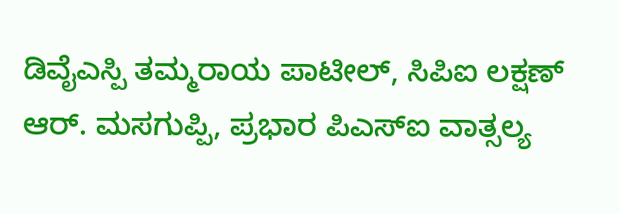ಡಿವೈಎಸ್ಪಿ ತಮ್ಮರಾಯ ಪಾಟೀಲ್, ಸಿಪಿಐ ಲಕ್ಷಣ್ ಆರ್. ಮಸಗುಪ್ಪಿ, ಪ್ರಭಾರ ಪಿಎಸ್ಐ ವಾತ್ಸಲ್ಯ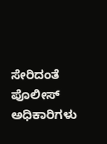ಸೇರಿದಂತೆ ಪೊಲೀಸ್ ಅಧಿಕಾರಿಗಳು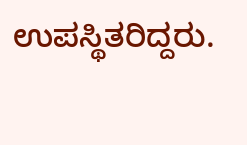ಉಪಸ್ಥಿತರಿದ್ದರು.